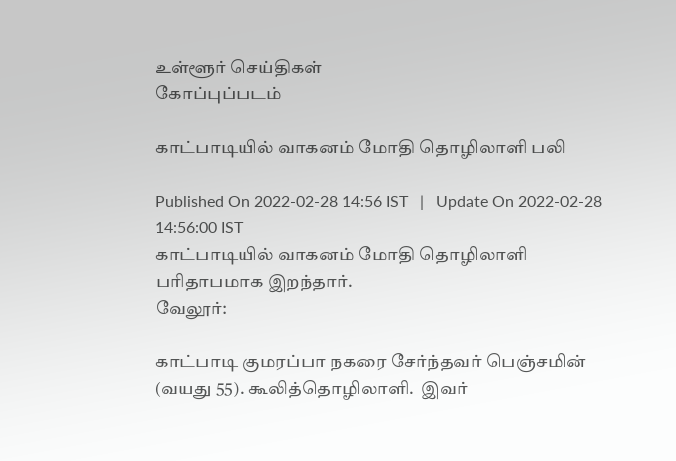உள்ளூர் செய்திகள்
கோப்புப்படம்

காட்பாடியில் வாகனம் மோதி தொழிலாளி பலி

Published On 2022-02-28 14:56 IST   |   Update On 2022-02-28 14:56:00 IST
காட்பாடியில் வாகனம் மோதி தொழிலாளி பரிதாபமாக இறந்தார்.
வேலூர்:

காட்பாடி குமரப்பா நகரை சேர்ந்தவர் பெஞ்சமின் (வயது 55). கூலித்தொழிலாளி.  இவர்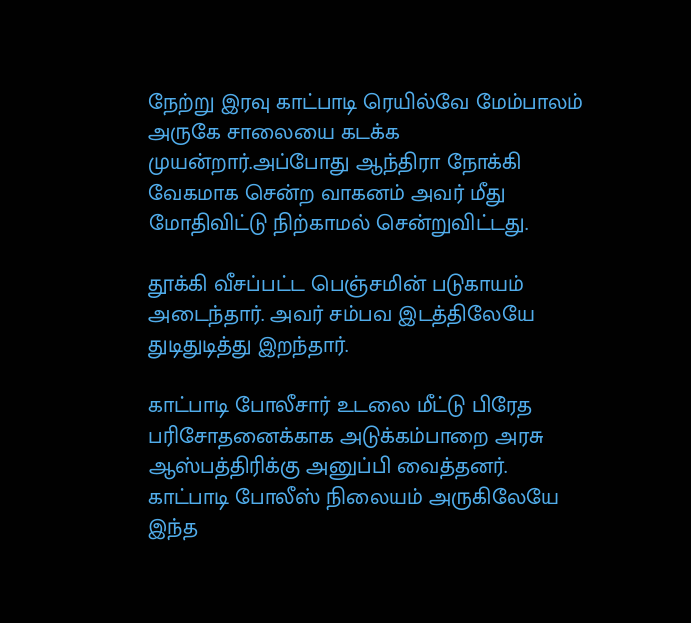நேற்று இரவு காட்பாடி ரெயில்வே மேம்பாலம் அருகே சாலையை கடக்க முயன்றார்.அப்போது ஆந்திரா நோக்கி வேகமாக சென்ற வாகனம் அவர் மீது மோதிவிட்டு நிற்காமல் சென்றுவிட்டது.

தூக்கி வீசப்பட்ட பெஞ்சமின் படுகாயம் அடைந்தார். அவர் சம்பவ இடத்திலேயே துடிதுடித்து இறந்தார்.

காட்பாடி போலீசார் உடலை மீட்டு பிரேத பரிசோதனைக்காக அடுக்கம்பாறை அரசு ஆஸ்பத்திரிக்கு அனுப்பி வைத்தனர். காட்பாடி போலீஸ் நிலையம் அருகிலேயே இந்த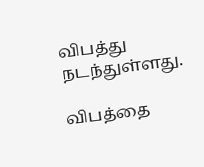விபத்து நடந்துள்ளது.

விபத்தை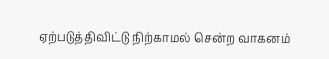ஏற்படுத்திவிட்டு நிற்காமல் சென்ற வாகனம்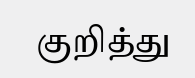குறித்து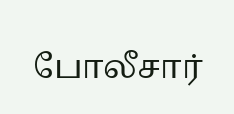போலீசார்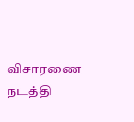விசாரணை நடத்தி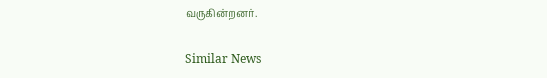வருகின்றனர்.

Similar News